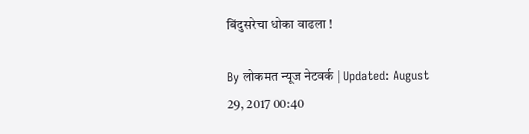बिंदुसरेचा धोका वाढला !

By लोकमत न्यूज नेटवर्क | Updated: August 29, 2017 00:40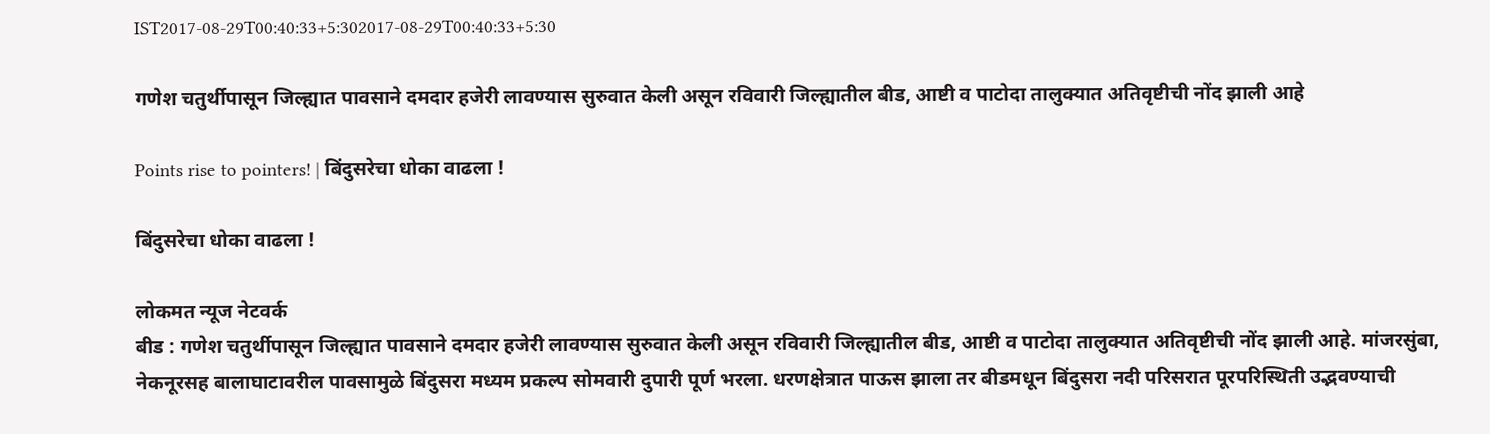IST2017-08-29T00:40:33+5:302017-08-29T00:40:33+5:30

गणेश चतुर्थीपासून जिल्ह्यात पावसाने दमदार हजेरी लावण्यास सुरुवात केली असून रविवारी जिल्ह्यातील बीड, आष्टी व पाटोदा तालुक्यात अतिवृष्टीची नोंद झाली आहे

Points rise to pointers! | बिंदुसरेचा धोका वाढला !

बिंदुसरेचा धोका वाढला !

लोकमत न्यूज नेटवर्क
बीड : गणेश चतुर्थीपासून जिल्ह्यात पावसाने दमदार हजेरी लावण्यास सुरुवात केली असून रविवारी जिल्ह्यातील बीड, आष्टी व पाटोदा तालुक्यात अतिवृष्टीची नोंद झाली आहे. मांजरसुंबा, नेकनूरसह बालाघाटावरील पावसामुळे बिंदुसरा मध्यम प्रकल्प सोमवारी दुपारी पूर्ण भरला. धरणक्षेत्रात पाऊस झाला तर बीडमधून बिंदुसरा नदी परिसरात पूरपरिस्थिती उद्भवण्याची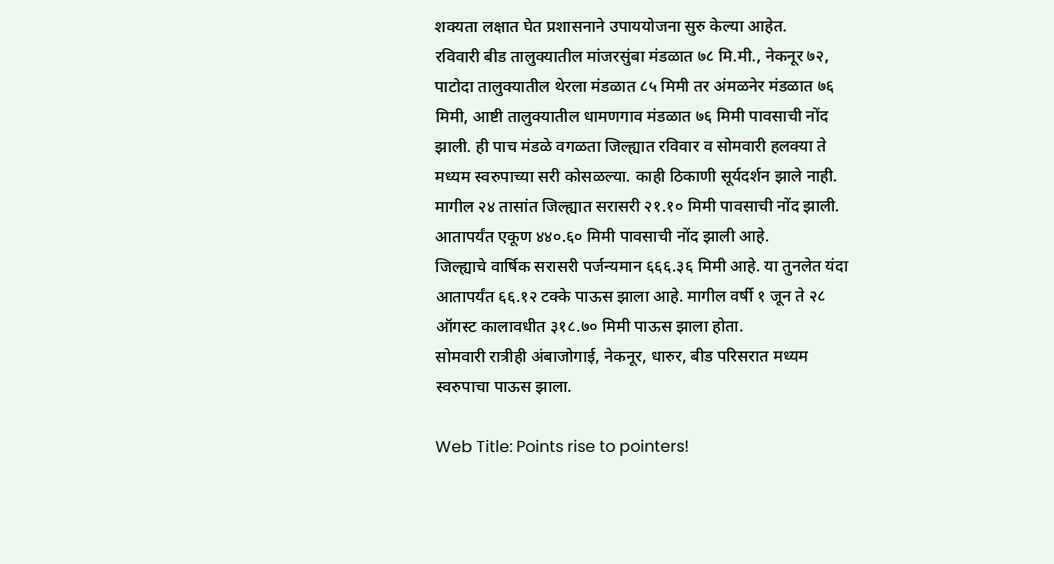शक्यता लक्षात घेत प्रशासनाने उपाययोजना सुरु केल्या आहेत.
रविवारी बीड तालुक्यातील मांजरसुंबा मंडळात ७८ मि.मी., नेकनूर ७२, पाटोदा तालुक्यातील थेरला मंडळात ८५ मिमी तर अंमळनेर मंडळात ७६ मिमी, आष्टी तालुक्यातील धामणगाव मंडळात ७६ मिमी पावसाची नोंद झाली. ही पाच मंडळे वगळता जिल्ह्यात रविवार व सोमवारी हलक्या ते मध्यम स्वरुपाच्या सरी कोसळल्या. काही ठिकाणी सूर्यदर्शन झाले नाही.
मागील २४ तासांत जिल्ह्यात सरासरी २१.१० मिमी पावसाची नोंद झाली. आतापर्यंत एकूण ४४०.६० मिमी पावसाची नोंद झाली आहे.
जिल्ह्याचे वार्षिक सरासरी पर्जन्यमान ६६६.३६ मिमी आहे. या तुनलेत यंदा आतापर्यंत ६६.१२ टक्के पाऊस झाला आहे. मागील वर्षी १ जून ते २८ ऑगस्ट कालावधीत ३१८.७० मिमी पाऊस झाला होता.
सोमवारी रात्रीही अंबाजोगाई, नेकनूर, धारुर, बीड परिसरात मध्यम स्वरुपाचा पाऊस झाला.

Web Title: Points rise to pointers!